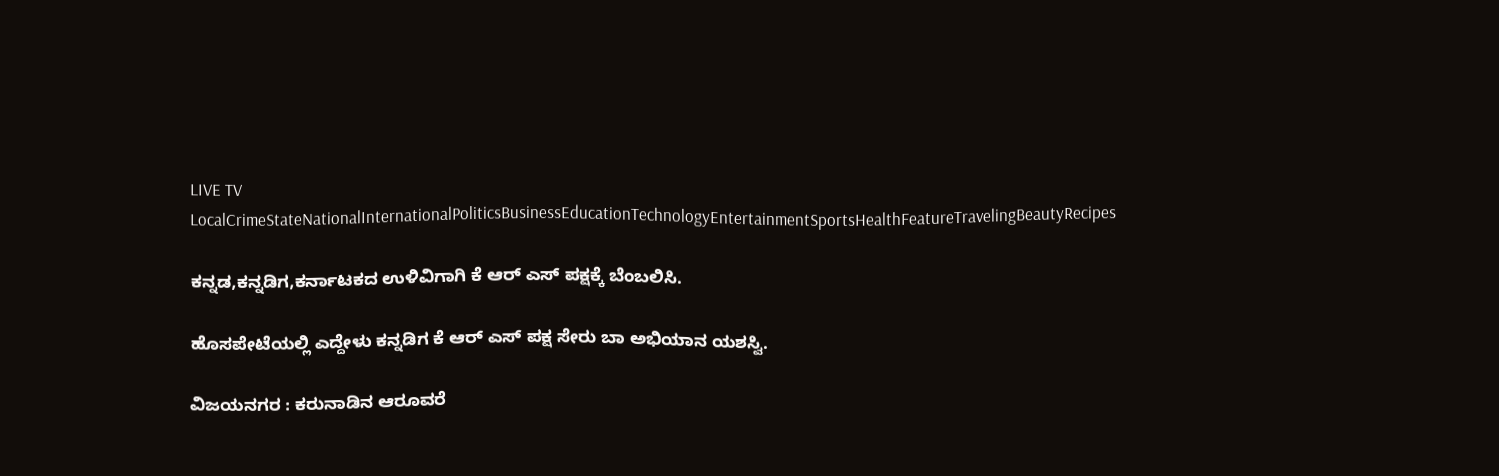LIVE TV LocalCrimeStateNationalInternationalPoliticsBusinessEducationTechnologyEntertainmentSportsHealthFeatureTravelingBeautyRecipes

ಕನ್ನಡ,ಕನ್ನಡಿಗ,ಕರ್ನಾಟಕದ ಉಳಿವಿಗಾಗಿ ಕೆ ಆರ್ ಎಸ್ ಪಕ್ಷಕ್ಕೆ ಬೆಂಬಲಿಸಿ.

ಹೊಸಪೇಟೆಯಲ್ಲಿ ಎದ್ದೇಳು ಕನ್ನಡಿಗ ಕೆ ಆರ್ ಎಸ್ ಪಕ್ಷ ಸೇರು ಬಾ ಅಭಿಯಾನ ಯಶಸ್ವಿ.

ವಿಜಯನಗರ : ಕರುನಾಡಿನ ಆರೂವರೆ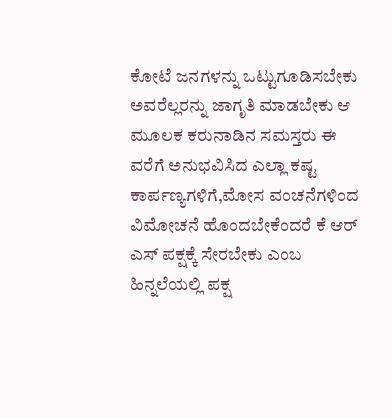ಕೋಟೆ ಜನಗಳನ್ನು ಒಟ್ಟುಗೂಡಿಸಬೇಕು ಅವರೆಲ್ಲರನ್ನು ಜಾಗೃತಿ ಮಾಡಬೇಕು ಆ ಮೂಲಕ ಕರುನಾಡಿನ ಸಮಸ್ತರು ಈ ವರೆಗೆ ಅನುಭವಿಸಿದ ಎಲ್ಲಾ ಕಷ್ಟ ಕಾರ್ಪಣ್ಯಗಳಿಗೆ,ಮೋಸ ವಂಚನೆಗಳಿಂದ ವಿಮೋಚನೆ ಹೊಂದಬೇಕೆಂದರೆ ಕೆ ಆರ್ ಎಸ್ ಪಕ್ಷಕ್ಕೆ ಸೇರಬೇಕು ಎಂಬ ಹಿನ್ನಲೆಯಲ್ಲಿ ಪಕ್ಷ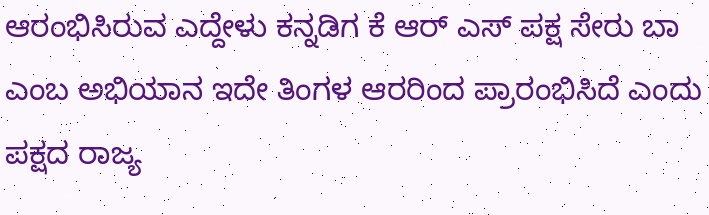ಆರಂಭಿಸಿರುವ ಎದ್ದೇಳು ಕನ್ನಡಿಗ ಕೆ ಆರ್ ಎಸ್ ಪಕ್ಷ ಸೇರು ಬಾ ಎಂಬ ಅಭಿಯಾನ ಇದೇ ತಿಂಗಳ ಆರರಿಂದ ಪ್ರಾರಂಭಿಸಿದೆ ಎಂದು ಪಕ್ಷದ ರಾಜ್ಯ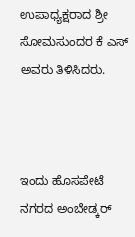ಉಪಾಧ್ಯಕ್ಷರಾದ ಶ್ರೀ ಸೋಮಸುಂದರ ಕೆ ಎಸ್ ಅವರು ತಿಳಿಸಿದರು.



ಇಂದು ಹೊಸಪೇಟೆ ನಗರದ ಅಂಬೇಡ್ಕರ್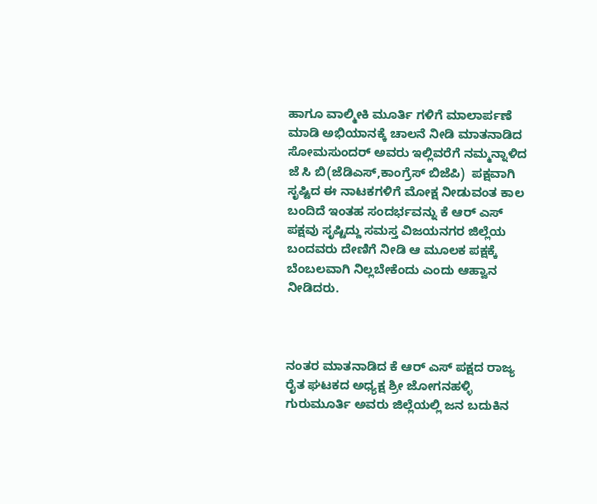ಹಾಗೂ ವಾಲ್ಮೀಕಿ ಮೂರ್ತಿ ಗಳಿಗೆ ಮಾಲಾರ್ಪಣೆ ಮಾಡಿ ಅಭಿಯಾನಕ್ಕೆ ಚಾಲನೆ ನೀಡಿ ಮಾತನಾಡಿದ ಸೋಮಸುಂದರ್ ಅವರು ಇಲ್ಲಿವರೆಗೆ ನಮ್ಮನ್ನಾಳಿದ ಜೆ ಸಿ ಬಿ(ಜೆಡಿಎಸ್,ಕಾಂಗ್ರೆಸ್ ಬಿಜೆಪಿ)  ಪಕ್ಷವಾಗಿ ಸೃಷ್ಟಿದ ಈ ನಾಟಕಗಳಿಗೆ ಮೋಕ್ಷ ನೀಡುವಂತ ಕಾಲ ಬಂದಿದೆ ಇಂತಹ ಸಂದರ್ಭವನ್ನು ಕೆ ಆರ್ ಎಸ್ ಪಕ್ಷವು ಸೃಷ್ಟಿದ್ದು ಸಮಸ್ತ ವಿಜಯನಗರ ಜಿಲ್ಲೆಯ ಬಂದವರು ದೇಣಿಗೆ ನೀಡಿ ಆ ಮೂಲಕ ಪಕ್ಷಕ್ಕೆ ಬೆಂಬಲವಾಗಿ ನಿಲ್ಲಬೇಕೆಂದು ಎಂದು ಆಹ್ವಾನ ನೀಡಿದರು.



ನಂತರ ಮಾತನಾಡಿದ ಕೆ ಆರ್ ಎಸ್ ಪಕ್ಷದ ರಾಜ್ಯ ರೈತ ಘಟಕದ ಅಧ್ಯಕ್ಷ ಶ್ರೀ ಜೋಗನಹಳ್ಳಿ ಗುರುಮೂರ್ತಿ ಅವರು ಜಿಲ್ಲೆಯಲ್ಲಿ ಜನ ಬದುಕಿನ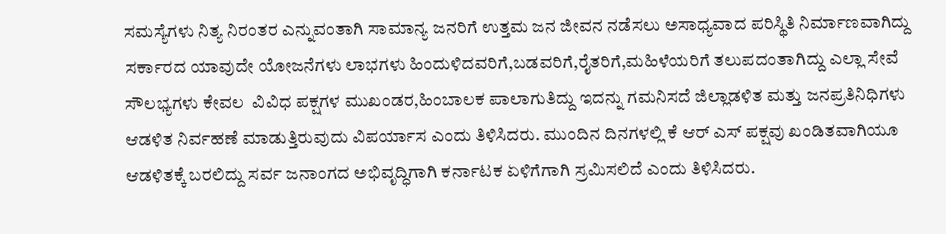ಸಮಸ್ಯೆಗಳು ನಿತ್ಯ ನಿರಂತರ ಎನ್ನುವಂತಾಗಿ ಸಾಮಾನ್ಯ ಜನರಿಗೆ ಉತ್ತಮ ಜನ ಜೀವನ ನಡೆಸಲು ಅಸಾಧ್ಯವಾದ ಪರಿಸ್ಥಿತಿ ನಿರ್ಮಾಣವಾಗಿದ್ದು ಸರ್ಕಾರದ ಯಾವುದೇ ಯೋಜನೆಗಳು ಲಾಭಗಳು ಹಿಂದುಳಿದವರಿಗೆ,ಬಡವರಿಗೆ,ರೈತರಿಗೆ,ಮಹಿಳೆಯರಿಗೆ ತಲುಪದಂತಾಗಿದ್ದು ಎಲ್ಲಾ ಸೇವೆ ಸೌಲಭ್ಯಗಳು ಕೇವಲ  ವಿವಿಧ ಪಕ್ಷಗಳ ಮುಖಂಡರ,ಹಿಂಬಾಲಕ ಪಾಲಾಗುತಿದ್ದು ಇದನ್ನು ಗಮನಿಸದೆ ಜಿಲ್ಲಾಡಳಿತ ಮತ್ತು ಜನಪ್ರತಿನಿಧಿಗಳು ಆಡಳಿತ ನಿರ್ವಹಣೆ ಮಾಡುತ್ತಿರುವುದು ವಿಪರ್ಯಾಸ ಎಂದು ತಿಳಿಸಿದರು. ಮುಂದಿನ ದಿನಗಳಲ್ಲಿ ಕೆ ಆರ್ ಎಸ್ ಪಕ್ಷವು ಖಂಡಿತವಾಗಿಯೂ ಆಡಳಿತಕ್ಕೆ ಬರಲಿದ್ದು ಸರ್ವ ಜನಾಂಗದ ಅಭಿವೃದ್ಧಿಗಾಗಿ ಕರ್ನಾಟಕ ಏಳಿಗೆಗಾಗಿ ಸ್ರಮಿಸಲಿದೆ ಎಂದು ತಿಳಿಸಿದರು.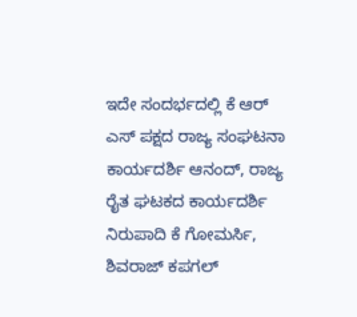ಇದೇ ಸಂದರ್ಭದಲ್ಲಿ ಕೆ ಆರ್ ಎಸ್ ಪಕ್ಷದ ರಾಜ್ಯ ಸಂಘಟನಾ ಕಾರ್ಯದರ್ಶಿ ಆನಂದ್, ರಾಜ್ಯ ರೈತ ಘಟಕದ ಕಾರ್ಯದರ್ಶಿ ನಿರುಪಾದಿ ಕೆ ಗೋಮರ್ಸಿ, ಶಿವರಾಜ್ ಕಪಗಲ್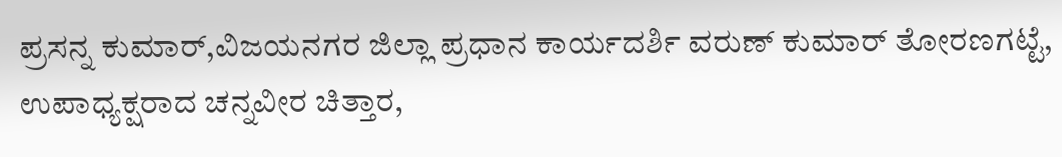ಪ್ರಸನ್ನ ಕುಮಾರ್,ವಿಜಯನಗರ ಜಿಲ್ಲಾ ಪ್ರಧಾನ ಕಾರ್ಯದರ್ಶಿ ವರುಣ್ ಕುಮಾರ್ ತೋರಣಗಟ್ಟೆ, ಉಪಾಧ್ಯಕ್ಷರಾದ ಚನ್ನವೀರ ಚಿತ್ತಾರ,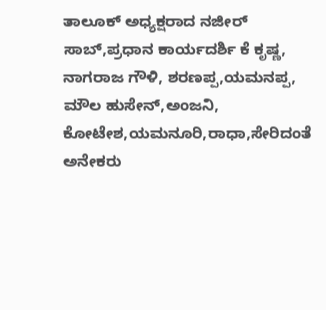ತಾಲೂಕ್ ಅಧ್ಯಕ್ಷರಾದ ನಜೀರ್ ಸಾಬ್,ಪ್ರಧಾನ ಕಾರ್ಯದರ್ಶಿ ಕೆ ಕೃಷ್ಣ, ನಾಗರಾಜ ಗೌಳಿ, ಶರಣಪ್ಪ,ಯಮನಪ್ಪ, ಮೌಲ ಹುಸೇನ್,ಅಂಜನಿ, ಕೋಟೇಶ,ಯಮನೂರಿ,ರಾಧಾ,ಸೇರಿದಂತೆ ಅನೇಕರು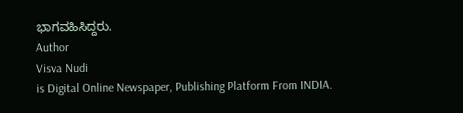ಭಾಗವಹಿಸಿದ್ದರು.
Author
Visva Nudi
is Digital Online Newspaper, Publishing Platform From INDIA.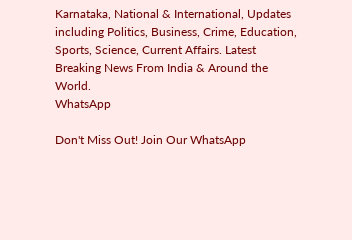Karnataka, National & International, Updates including Politics, Business, Crime, Education, Sports, Science, Current Affairs. Latest Breaking News From India & Around the World.
WhatsApp

Don't Miss Out! Join Our WhatsApp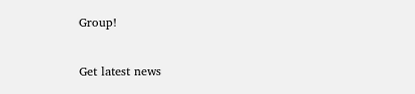Group!

Get latest news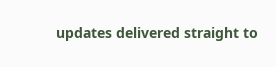updates delivered straight to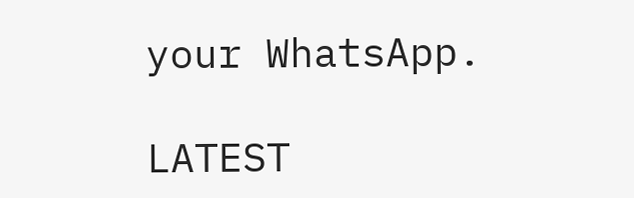your WhatsApp.

LATEST